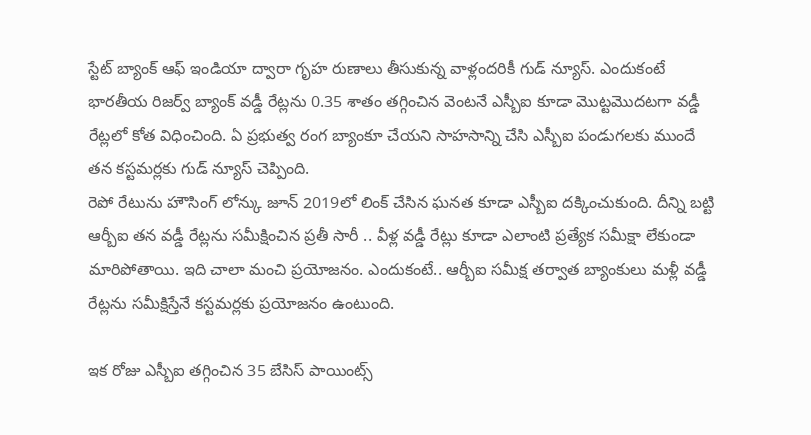స్టేట్ బ్యాంక్ ఆఫ్ ఇండియా ద్వారా గృహ రుణాలు తీసుకున్న వాళ్లందరికీ గుడ్ న్యూస్. ఎందుకంటే భారతీయ రిజర్వ్ బ్యాంక్ వడ్డీ రేట్లను 0.35 శాతం తగ్గించిన వెంటనే ఎస్బీఐ కూడా మొట్టమొదటగా వడ్డీ రేట్లలో కోత విధించింది. ఏ ప్రభుత్వ రంగ బ్యాంకూ చేయని సాహసాన్ని చేసి ఎస్బీఐ పండుగలకు ముందే తన కస్టమర్లకు గుడ్ న్యూస్ చెప్పింది.
రెపో రేటును హౌసింగ్ లోన్కు జూన్ 2019లో లింక్ చేసిన ఘనత కూడా ఎస్బీఐ దక్కించుకుంది. దీన్ని బట్టి ఆర్బీఐ తన వడ్డీ రేట్లను సమీక్షించిన ప్రతీ సారీ .. వీళ్ల వడ్డీ రేట్లు కూడా ఎలాంటి ప్రత్యేక సమీక్షా లేకుండా మారిపోతాయి. ఇది చాలా మంచి ప్రయోజనం. ఎందుకంటే.. ఆర్బీఐ సమీక్ష తర్వాత బ్యాంకులు మళ్లీ వడ్డీ రేట్లను సమీక్షిస్తేనే కస్టమర్లకు ప్రయోజనం ఉంటుంది.

ఇక రోజు ఎస్బీఐ తగ్గించిన 35 బేసిస్ పాయింట్స్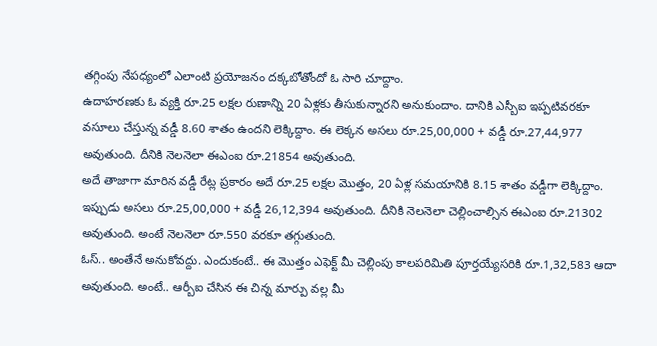తగ్గింపు నేపధ్యంలో ఎలాంటి ప్రయోజనం దక్కబోతోందో ఓ సారి చూద్దాం.
ఉదాహరణకు ఓ వ్యక్తి రూ.25 లక్షల రుణాన్ని 20 ఏళ్లకు తీసుకున్నారని అనుకుందాం. దానికి ఎస్బీఐ ఇప్పటివరకూ వసూలు చేస్తున్న వడ్డీ 8.60 శాతం ఉందని లెక్కిద్దాం. ఈ లెక్కన అసలు రూ.25,00,000 + వడ్డీ రూ.27,44,977 అవుతుంది. దీనికి నెలనెలా ఈఎంఐ రూ.21854 అవుతుంది.
అదే తాజాగా మారిన వడ్డీ రేట్ల ప్రకారం అదే రూ.25 లక్షల మొత్తం, 20 ఏళ్ల సమయానికి 8.15 శాతం వడ్డీగా లెక్కిద్దాం. ఇప్పుడు అసలు రూ.25,00,000 + వడ్డీ 26,12,394 అవుతుంది. దీనికి నెలనెలా చెల్లించాల్సిన ఈఎంఐ రూ.21302 అవుతుంది. అంటే నెలనెలా రూ.550 వరకూ తగ్గుతుంది.
ఓస్.. అంతేనే అనుకోవద్దు. ఎందుకంటే.. ఈ మొత్తం ఎఫెక్ట్ మీ చెల్లింపు కాలపరిమితి పూర్తయ్యేసరికి రూ.1,32,583 ఆదా అవుతుంది. అంటే.. ఆర్బీఐ చేసిన ఈ చిన్న మార్పు వల్ల మీ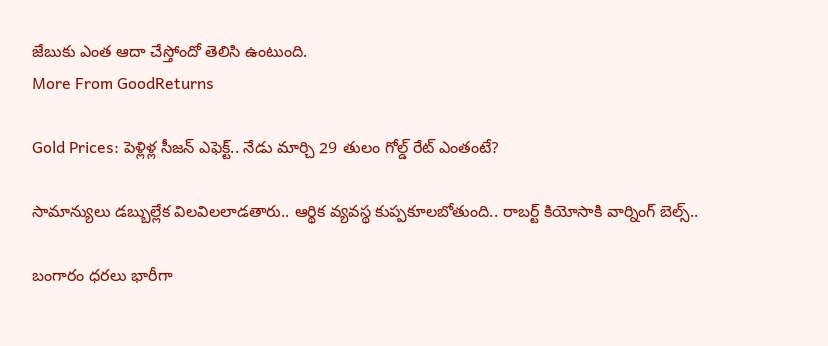జేబుకు ఎంత ఆదా చేస్తోందో తెలిసి ఉంటుంది.
More From GoodReturns

Gold Prices: పెళ్లిళ్ల సీజన్ ఎఫెక్ట్.. నేడు మార్చి 29 తులం గోల్డ్ రేట్ ఎంతంటే?

సామాన్యులు డబ్బుల్లేక విలవిలలాడతారు.. ఆర్థిక వ్యవస్థ కుప్పకూలబోతుంది.. రాబర్ట్ కియోసాకి వార్నింగ్ బెల్స్..

బంగారం ధరలు భారీగా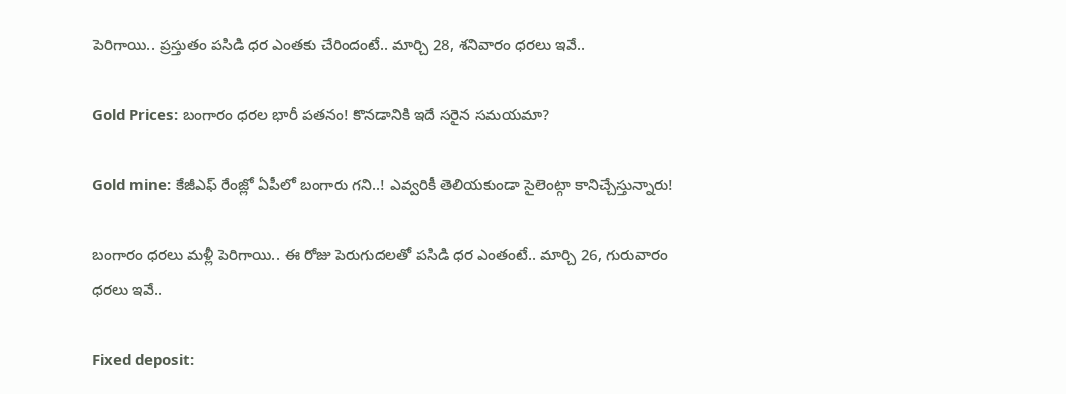పెరిగాయి.. ప్రస్తుతం పసిడి ధర ఎంతకు చేరిందంటే.. మార్చి 28, శనివారం ధరలు ఇవే..

Gold Prices: బంగారం ధరల భారీ పతనం! కొనడానికి ఇదే సరైన సమయమా?

Gold mine: కేజీఎఫ్ రేంజ్లో ఏపీలో బంగారు గని..! ఎవ్వరికీ తెలియకుండా సైలెంట్గా కానిచ్చేస్తున్నారు!

బంగారం ధరలు మళ్లీ పెరిగాయి.. ఈ రోజు పెరుగుదలతో పసిడి ధర ఎంతంటే.. మార్చి 26, గురువారం ధరలు ఇవే..

Fixed deposit: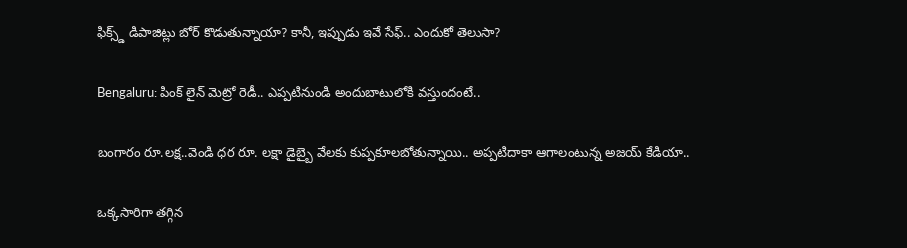ఫిక్స్డ్ డిపాజిట్లు బోర్ కొడుతున్నాయా? కానీ, ఇప్పుడు ఇవే సేఫ్.. ఎందుకో తెలుసా?

Bengaluru: పింక్ లైన్ మెట్రో రెడీ.. ఎప్పటినుండి అందుబాటులోకి వస్తుందంటే..

బంగారం రూ.లక్ష..వెండి ధర రూ. లక్షా డైబ్బై వేలకు కుప్పకూలబోతున్నాయి.. అప్పటిదాకా ఆగాలంటున్న అజయ్ కేడియా..

ఒక్కసారిగా తగ్గిన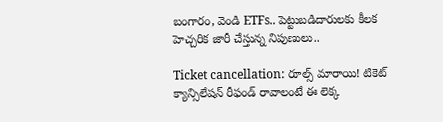బంగారం, వెండి ETFs.. పెట్టుబడిదారులకు కీలక హెచ్చరిక జారీ చేస్తున్న నిపుణులు..

Ticket cancellation: రూల్స్ మారాయి! టికెట్ క్యాన్సిలేషన్ రీఫండ్ రావాలంటే ఈ లెక్క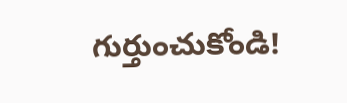గుర్తుంచుకోండి!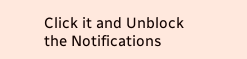Click it and Unblock the Notifications